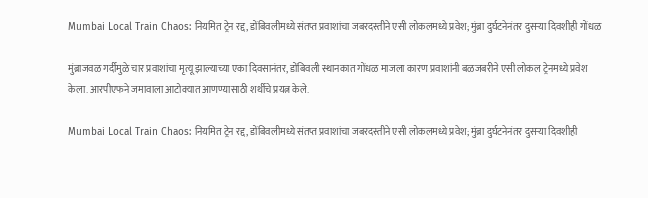Mumbai Local Train Chaos: नियमित ट्रेन रद्द, डोंबिवलीमध्ये संतप्त प्रवाशांचा जबरदस्तीने एसी लोकलमध्ये प्रवेश; मुंब्रा दुर्घटनेनंतर दुसऱ्या दिवशीही गोंधळ

मुंब्राजवळ गर्दीमुळे चार प्रवाशांचा मृत्यू झाल्याच्या एका दिवसानंतर, डोंबिवली स्थानकात गोंधळ माजला कारण प्रवाशांनी बळजबरीने एसी लोकल ट्रेनमध्ये प्रवेश केला. आरपीएफने जमावाला आटोक्यात आणण्यासाठी शर्थीचे प्रयत्न केले.

Mumbai Local Train Chaos: नियमित ट्रेन रद्द, डोंबिवलीमध्ये संतप्त प्रवाशांचा जबरदस्तीने एसी लोकलमध्ये प्रवेश; मुंब्रा दुर्घटनेनंतर दुसऱ्या दिवशीही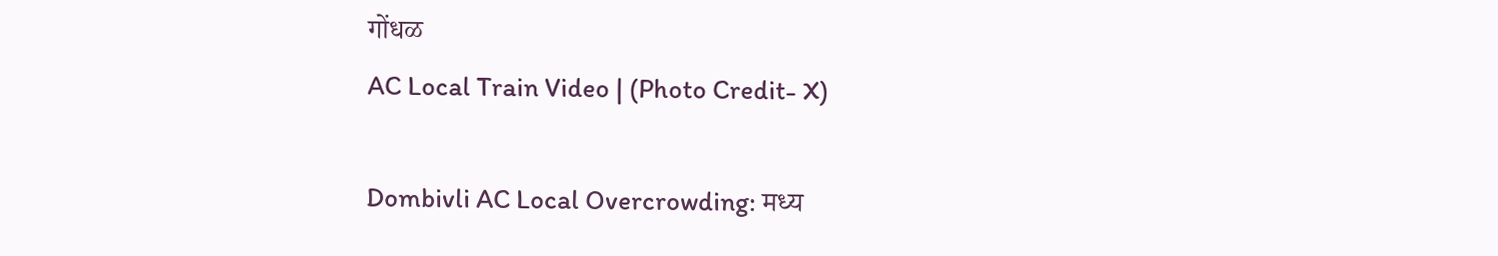गोंधळ
AC Local Train Video | (Photo Credit- X)

Dombivli AC Local Overcrowding: मध्य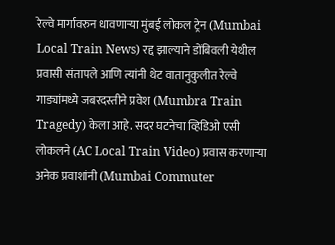रेल्वे मार्गावरुन धावणाऱ्या मुंबई लोकल ट्रेन (Mumbai Local Train News) रद्द झाल्याने डोंबिवली येथील प्रवासी संतापले आणि त्यांनी थेट वातानुकुलीत रेल्वे गाड्यांमध्ये जबरदस्तीने प्रवेश (Mumbra Train Tragedy) केला आहे. सदर घटनेचा व्हिडिओ एसी लोकलने (AC Local Train Video) प्रवास करणाऱ्या अनेक प्रवाशांनी (Mumbai Commuter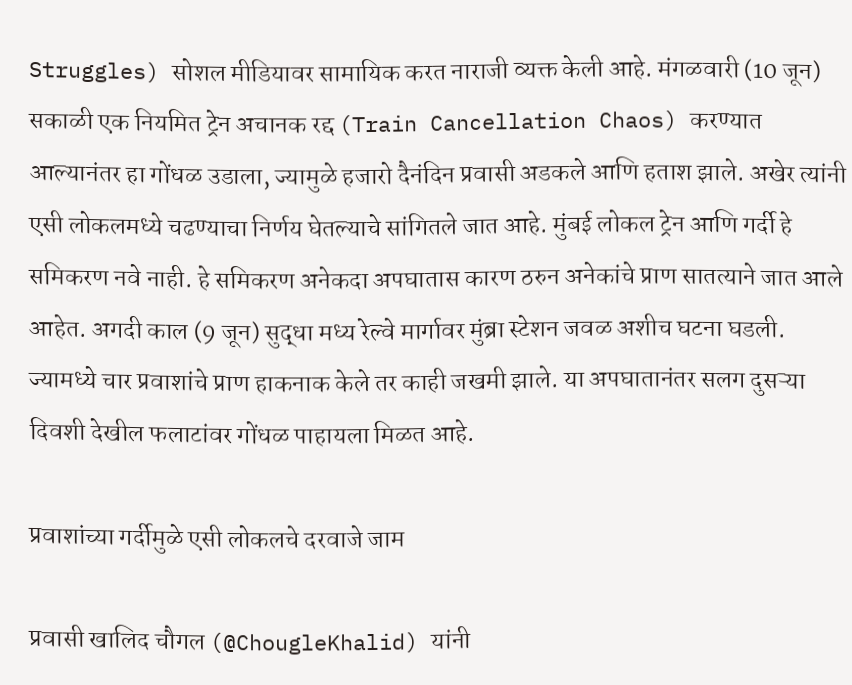Struggles) सोशल मीडियावर सामायिक करत नाराजी व्यक्त केली आहे. मंगळवारी (10 जून) सकाळी एक नियमित ट्रेन अचानक रद्द (Train Cancellation Chaos) करण्यात आल्यानंतर हा गोंधळ उडाला, ज्यामुळे हजारो दैनंदिन प्रवासी अडकले आणि हताश झाले. अखेर त्यांनी एसी लोकलमध्ये चढण्याचा निर्णय घेतल्याचे सांगितले जात आहे. मुंबई लोकल ट्रेन आणि गर्दी हे समिकरण नवे नाही. हे समिकरण अनेकदा अपघातास कारण ठरुन अनेकांचे प्राण सातत्याने जात आले आहेत. अगदी काल (9 जून) सुद्धा मध्य रेल्वे मार्गावर मुंब्रा स्टेशन जवळ अशीच घटना घडली. ज्यामध्ये चार प्रवाशांचे प्राण हाकनाक केले तर काही जखमी झाले. या अपघातानंतर सलग दुसऱ्या दिवशी देखील फलाटांवर गोंधळ पाहायला मिळत आहे.

प्रवाशांच्या गर्दीमुळे एसी लोकलचे दरवाजे जाम

प्रवासी खालिद चौगल (@ChougleKhalid) यांनी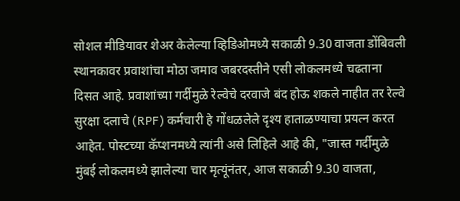सोशल मीडियावर शेअर केलेल्या व्हिडिओमध्ये सकाळी 9.30 वाजता डोंबिवली स्थानकावर प्रवाशांचा मोठा जमाव जबरदस्तीने एसी लोकलमध्ये चढताना दिसत आहे. प्रवाशांच्या गर्दीमुळे रेल्वेचे दरवाजे बंद होऊ शकले नाहीत तर रेल्वे सुरक्षा दलाचे (RPF) कर्मचारी हे गोंधळलेले दृश्य हाताळण्याचा प्रयत्न करत आहेत. पोस्टच्या कॅप्शनमध्ये त्यांनी असे लिहिले आहे की, "जास्त गर्दीमुळे मुंबई लोकलमध्ये झालेल्या चार मृत्यूंनंतर, आज सकाळी 9.30 वाजता,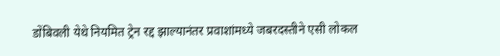डोंबिवली येथे नियमित ट्रेन रद्द झाल्यानंतर प्रवाशांमध्ये जबरदस्तीने एसी लोकल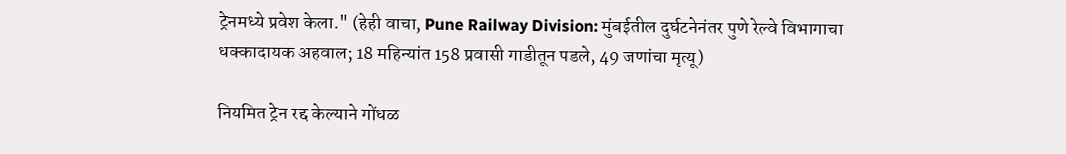ट्रेनमध्ये प्रवेश केला." (हेही वाचा, Pune Railway Division: मुंबईतील दुर्घटनेनंतर पुणे रेल्वे विभागाचा धक्कादायक अहवाल; 18 महिन्यांत 158 प्रवासी गाडीतून पडले, 49 जणांचा मृत्यू)

नियमित ट्रेन रद्द केल्याने गोंधळ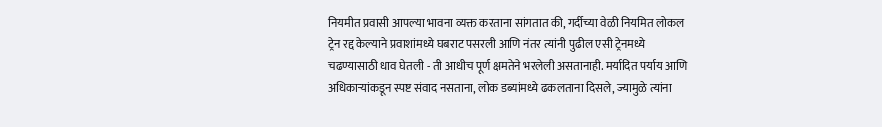नियमीत प्रवासी आपल्या भावना व्यक्त करताना सांगतात की, गर्दीच्या वेळी नियमित लोकल ट्रेन रद्द केल्याने प्रवाशांमध्ये घबराट पसरली आणि नंतर त्यांनी पुढील एसी ट्रेनमध्ये चढण्यासाठी धाव घेतली - ती आधीच पूर्ण क्षमतेने भरलेली असतानाही. मर्यादित पर्याय आणि अधिकाऱ्यांकडून स्पष्ट संवाद नसताना, लोक डब्यांमध्ये ढकलताना दिसले, ज्यामुळे त्यांना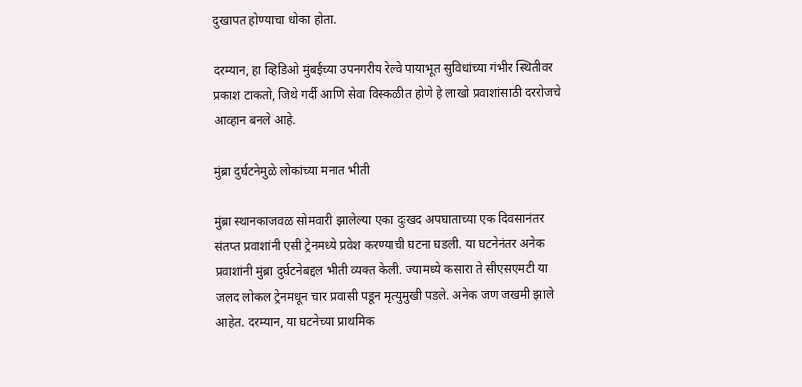दुखापत होण्याचा धोका होता.

दरम्यान, हा व्हिडिओ मुंबईच्या उपनगरीय रेल्वे पायाभूत सुविधांच्या गंभीर स्थितीवर प्रकाश टाकतो, जिथे गर्दी आणि सेवा विस्कळीत होणे हे लाखो प्रवाशांसाठी दररोजचे आव्हान बनले आहे.

मुंब्रा दुर्घटनेमुळे लोकांच्या मनात भीती

मुंब्रा स्थानकाजवळ सोमवारी झालेल्या एका दुःखद अपघाताच्या एक दिवसानंतर संतप्त प्रवाशांनी एसी ट्रेनमध्ये प्रवेश करण्याची घटना घडली. या घटनेनंतर अनेक प्रवाशांनी मुंब्रा दुर्घटनेबद्दल भीती व्यक्त केली. ज्यामध्ये कसारा ते सीएसएमटी या जलद लोकल ट्रेनमधून चार प्रवासी पडून मृत्युमुखी पडले. अनेक जण जखमी झाले आहेत. दरम्यान, या घटनेच्या प्राथमिक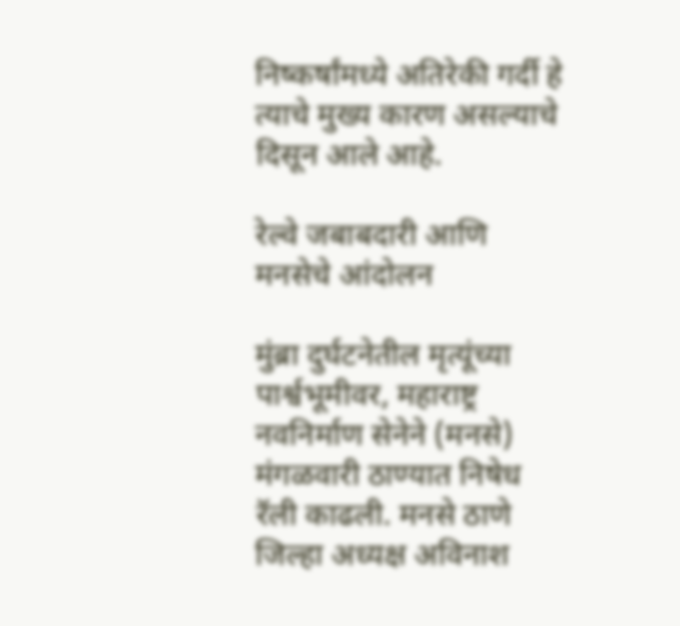निष्कर्षांमध्ये अतिरेकी गर्दी हे त्याचे मुख्य कारण असल्याचे दिसून आले आहे.

रेल्वे जबाबदारी आणि मनसेचे आंदोलन

मुंब्रा दुर्घटनेतील मृत्यूंच्या पार्श्वभूमीवर, महाराष्ट्र नवनिर्माण सेनेने (मनसे) मंगळवारी ठाण्यात निषेध रॅली काढली. मनसे ठाणे जिल्हा अध्यक्ष अविनाश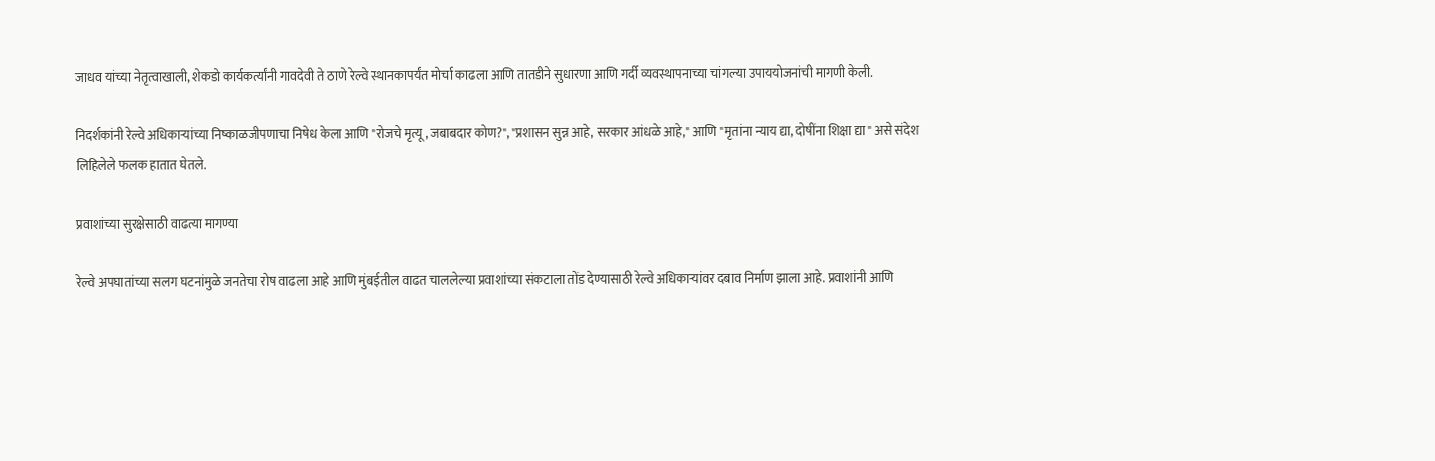जाधव यांच्या नेतृत्वाखाली, शेकडो कार्यकर्त्यांनी गावदेवी ते ठाणे रेल्वे स्थानकापर्यंत मोर्चा काढला आणि तातडीने सुधारणा आणि गर्दी व्यवस्थापनाच्या चांगल्या उपाययोजनांची मागणी केली.

निदर्शकांनी रेल्वे अधिकाऱ्यांच्या निष्काळजीपणाचा निषेध केला आणि "रोजचे मृत्यू, जबाबदार कोण?", "प्रशासन सुन्न आहे, सरकार आंधळे आहे," आणि "मृतांना न्याय द्या, दोषींना शिक्षा द्या" असे संदेश लिहिलेले फलक हातात घेतले.

प्रवाशांच्या सुरक्षेसाठी वाढत्या मागण्या

रेल्वे अपघातांच्या सलग घटनांमुळे जनतेचा रोष वाढला आहे आणि मुंबईतील वाढत चाललेल्या प्रवाशांच्या संकटाला तोंड देण्यासाठी रेल्वे अधिकाऱ्यांवर दबाव निर्माण झाला आहे. प्रवाशांनी आणि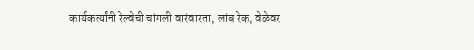कार्यकर्त्यांनी रेल्वेची चांगली वारंवारता, लांब रेक, वेळेवर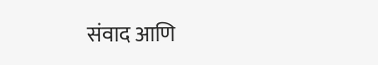संवाद आणि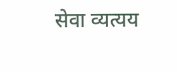सेवा व्यत्यय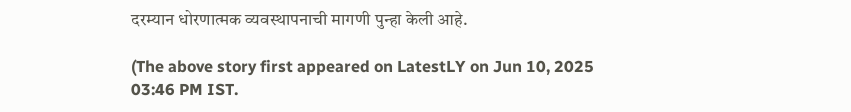दरम्यान धोरणात्मक व्यवस्थापनाची मागणी पुन्हा केली आहे.

(The above story first appeared on LatestLY on Jun 10, 2025 03:46 PM IST.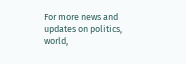For more news and updates on politics, world,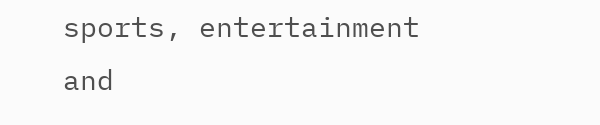sports, entertainment and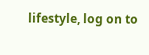lifestyle, log on to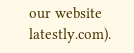our website latestly.com).